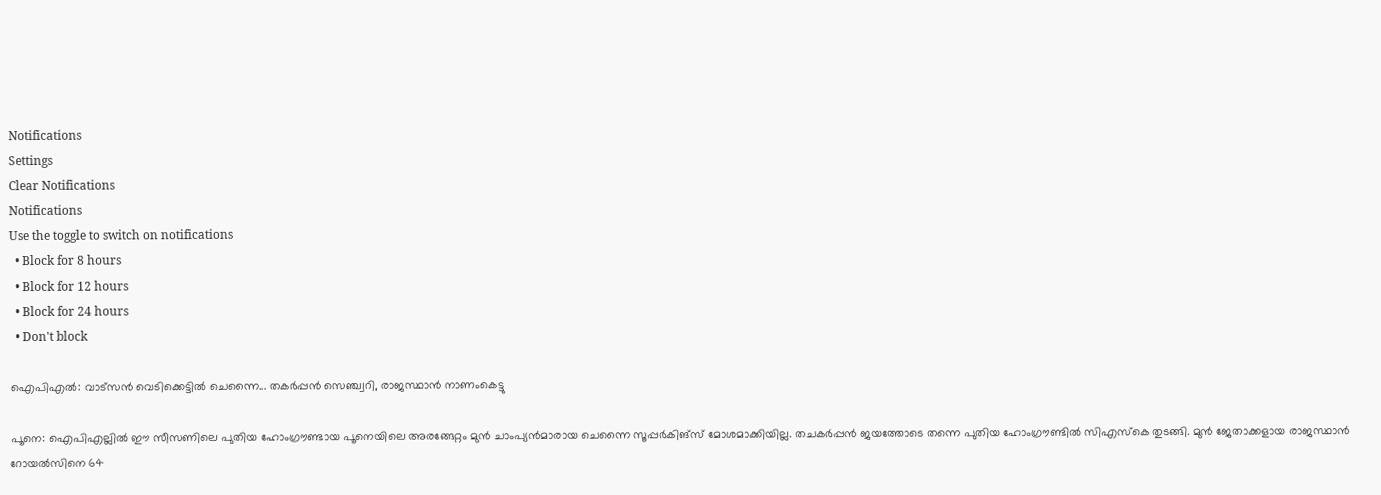Notifications
Settings
Clear Notifications
Notifications
Use the toggle to switch on notifications
  • Block for 8 hours
  • Block for 12 hours
  • Block for 24 hours
  • Don't block

ഐപിഎല്‍: വാട്‌സന്‍ വെടിക്കെട്ടില്‍ ചെന്നൈ... തകര്‍പ്പന്‍ സെഞ്ച്വറി, രാജസ്ഥാന്‍ നാണംകെട്ടു

പൂനെ: ഐപിഎല്ലില്‍ ഈ സീസണിലെ പുതിയ ഹോംഗ്രൗണ്ടായ പൂനെയിലെ അരങ്ങേറ്റം മുന്‍ ചാംപ്യന്‍മാരായ ചെന്നൈ സൂപ്പര്‍കിങ്‌സ് മോശമാക്കിയില്ല. തചകര്‍പ്പന്‍ ജയത്തോടെ തന്നെ പുതിയ ഹോംഗ്രൗണ്ടില്‍ സിഎസ്‌കെ തുടങ്ങി. മുന്‍ ജേതാക്കളായ രാജസ്ഥാന്‍ റോയല്‍സിനെ 64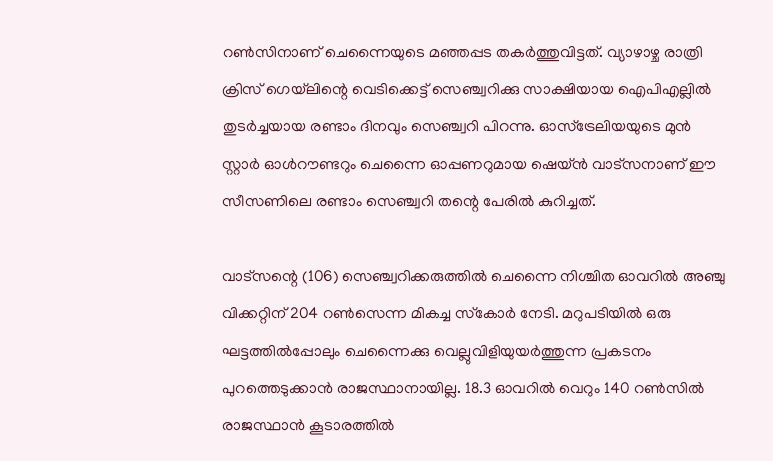റണ്‍സിനാണ് ചെന്നൈയുടെ മഞ്ഞപ്പട തകര്‍ത്തുവിട്ടത്. വ്യാഴാഴ്ച രാത്രി ക്രിസ് ഗെയ്‌ലിന്റെ വെടിക്കെട്ട് സെഞ്ച്വറിക്കു സാക്ഷിയായ ഐപിഎല്ലില്‍ തുടര്‍ച്ചയായ രണ്ടാം ദിനവും സെഞ്ച്വറി പിറന്നു. ഓസ്‌ട്രേലിയയുടെ മുന്‍ സ്റ്റാര്‍ ഓള്‍റൗണ്ടറും ചെന്നൈ ഓപ്പണറുമായ ഷെയ്ന്‍ വാട്‌സനാണ് ഈ സീസണിലെ രണ്ടാം സെഞ്ച്വറി തന്റെ പേരില്‍ കുറിച്ചത്.

വാട്‌സന്റെ (106) സെഞ്ച്വറിക്കരുത്തില്‍ ചെന്നൈ നിശ്ചിത ഓവറില്‍ അഞ്ചു വിക്കറ്റിന് 204 റണ്‍സെന്ന മികച്ച സ്‌കോര്‍ നേടി. മറുപടിയില്‍ ഒരു ഘട്ടത്തില്‍പ്പോലും ചെന്നൈക്കു വെല്ലുവിളിയുയര്‍ത്തുന്ന പ്രകടനം പുറത്തെടുക്കാന്‍ രാജസ്ഥാനായില്ല. 18.3 ഓവറില്‍ വെറും 140 റണ്‍സില്‍ രാജസ്ഥാന്‍ കൂടാരത്തില്‍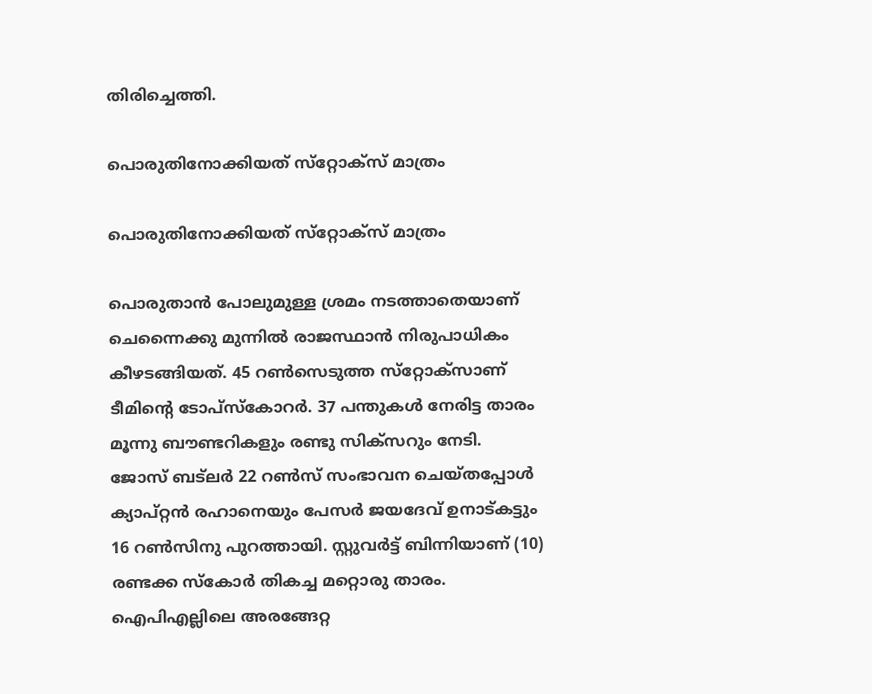തിരിച്ചെത്തി.

പൊരുതിനോക്കിയത് സ്‌റ്റോക്‌സ് മാത്രം

പൊരുതിനോക്കിയത് സ്‌റ്റോക്‌സ് മാത്രം

പൊരുതാന്‍ പോലുമുള്ള ശ്രമം നടത്താതെയാണ് ചെന്നൈക്കു മുന്നില്‍ രാജസ്ഥാന്‍ നിരുപാധികം കീഴടങ്ങിയത്. 45 റണ്‍സെടുത്ത സ്‌റ്റോക്‌സാണ് ടീമിന്റെ ടോപ്‌സ്‌കോറര്‍. 37 പന്തുകള്‍ നേരിട്ട താരം മൂന്നു ബൗണ്ടറികളും രണ്ടു സിക്‌സറും നേടി.
ജോസ് ബട്‌ലര്‍ 22 റണ്‍സ് സംഭാവന ചെയ്തപ്പോള്‍ ക്യാപ്റ്റന്‍ രഹാനെയും പേസര്‍ ജയദേവ് ഉനാട്കട്ടും 16 റണ്‍സിനു പുറത്തായി. സ്റ്റുവര്‍ട്ട് ബിന്നിയാണ് (10) രണ്ടക്ക സ്‌കോര്‍ തികച്ച മറ്റൊരു താരം.
ഐപിഎല്ലിലെ അരങ്ങേറ്റ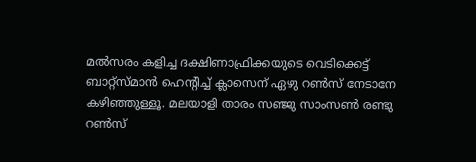മല്‍സരം കളിച്ച ദക്ഷിണാഫ്രിക്കയുടെ വെടിക്കെട്ട് ബാറ്റ്‌സ്മാന്‍ ഹെന്റിച്ച് ക്ലാസെന് ഏഴു റണ്‍സ് നേടാനേ കഴിഞ്ഞുള്ളൂ. മലയാളി താരം സഞ്ജു സാംസണ്‍ രണ്ടു റണ്‍സ്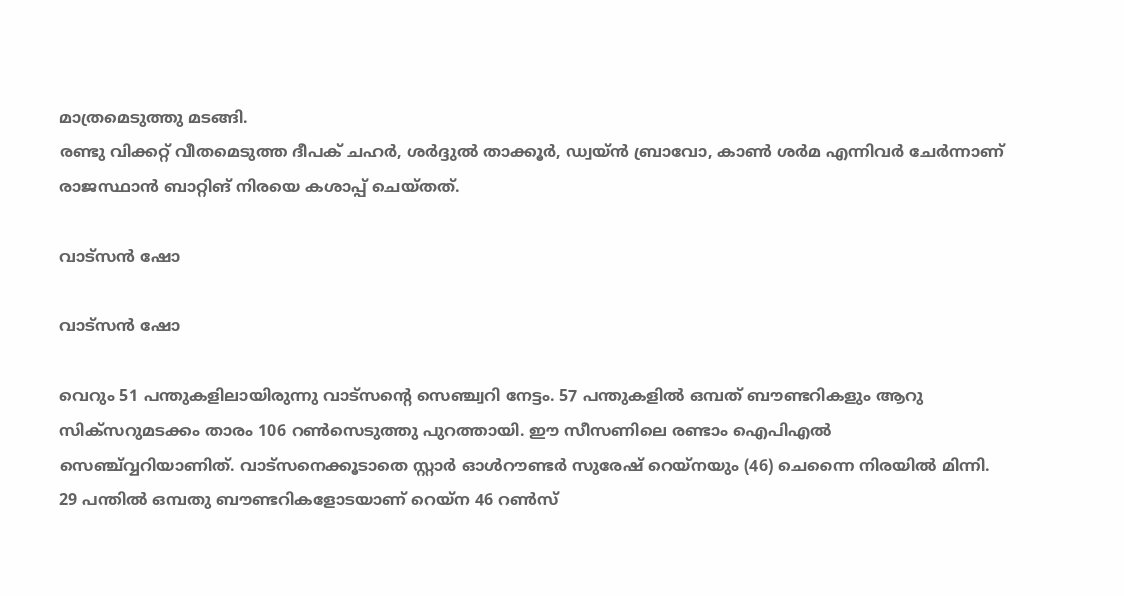മാത്രമെടുത്തു മടങ്ങി.
രണ്ടു വിക്കറ്റ് വീതമെടുത്ത ദീപക് ചഹര്‍, ശര്‍ദ്ദുല്‍ താക്കൂര്‍, ഡ്വയ്ന്‍ ബ്രാവോ, കാണ്‍ ശര്‍മ എന്നിവര്‍ ചേര്‍ന്നാണ് രാജസ്ഥാന്‍ ബാറ്റിങ് നിരയെ കശാപ്പ് ചെയ്തത്.

വാട്‌സന്‍ ഷോ

വാട്‌സന്‍ ഷോ

വെറും 51 പന്തുകളിലായിരുന്നു വാട്‌സന്റെ സെഞ്ച്വറി നേട്ടം. 57 പന്തുകളില്‍ ഒമ്പത് ബൗണ്ടറികളും ആറു സിക്‌സറുമടക്കം താരം 106 റണ്‍സെടുത്തു പുറത്തായി. ഈ സീസണിലെ രണ്ടാം ഐപിഎല്‍ സെഞ്ച്വ്വറിയാണിത്. വാട്‌സനെക്കൂടാതെ സ്റ്റാര്‍ ഓള്‍റൗണ്ടര്‍ സുരേഷ് റെയ്‌നയും (46) ചെന്നൈ നിരയില്‍ മിന്നി. 29 പന്തില്‍ ഒമ്പതു ബൗണ്ടറികളോടയാണ് റെയ്‌ന 46 റണ്‍സ്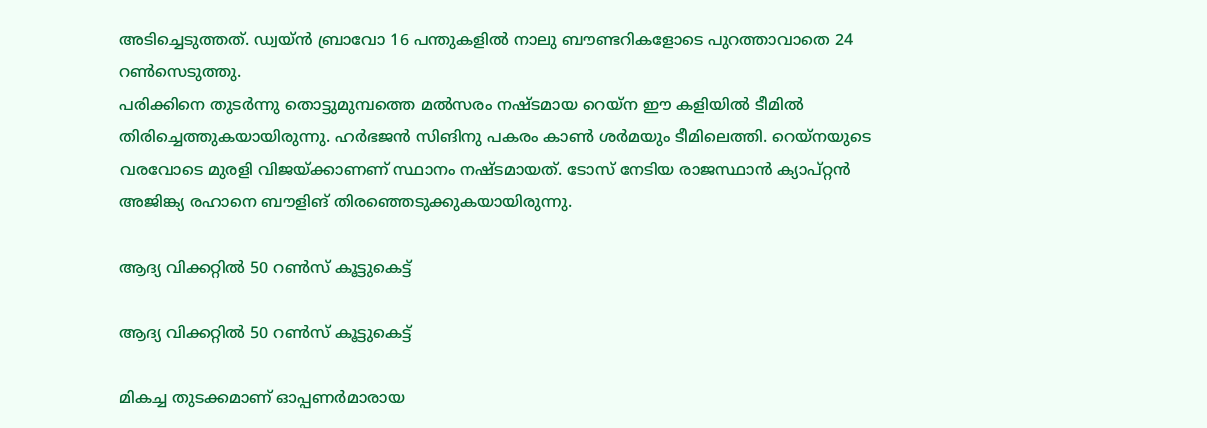അടിച്ചെടുത്തത്. ഡ്വയ്ന്‍ ബ്രാവോ 16 പന്തുകളില്‍ നാലു ബൗണ്ടറികളോടെ പുറത്താവാതെ 24 റണ്‍സെടുത്തു.
പരിക്കിനെ തുടര്‍ന്നു തൊട്ടുമുമ്പത്തെ മല്‍സരം നഷ്ടമായ റെയ്‌ന ഈ കളിയില്‍ ടീമില്‍ തിരിച്ചെത്തുകയായിരുന്നു. ഹര്‍ഭജന്‍ സിങിനു പകരം കാണ്‍ ശര്‍മയും ടീമിലെത്തി. റെയ്‌നയുടെ വരവോടെ മുരളി വിജയ്ക്കാണണ് സ്ഥാനം നഷ്ടമായത്. ടോസ് നേടിയ രാജസ്ഥാന്‍ ക്യാപ്റ്റന്‍ അജിങ്ക്യ രഹാനെ ബൗളിങ് തിരഞ്ഞെടുക്കുകയായിരുന്നു.

ആദ്യ വിക്കറ്റില്‍ 50 റണ്‍സ് കൂട്ടുകെട്ട്

ആദ്യ വിക്കറ്റില്‍ 50 റണ്‍സ് കൂട്ടുകെട്ട്

മികച്ച തുടക്കമാണ് ഓപ്പണര്‍മാരായ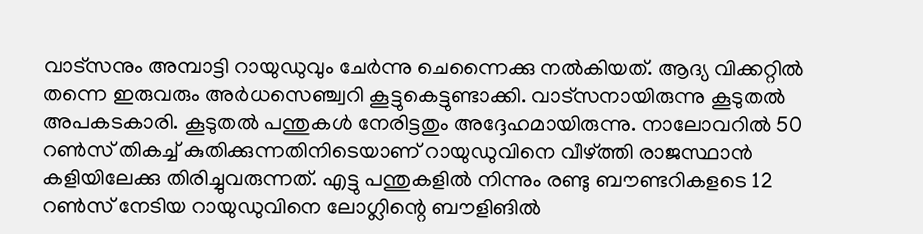വാട്‌സനും അമ്പാട്ടി റായുഡുവും ചേര്‍ന്നു ചെന്നൈക്കു നല്‍കിയത്. ആദ്യ വിക്കറ്റില്‍ തന്നെ ഇരുവരും അര്‍ധസെഞ്ച്വറി കൂട്ടുകെട്ടുണ്ടാക്കി. വാട്‌സനായിരുന്നു കൂടുതല്‍ അപകടകാരി. കൂടുതല്‍ പന്തുകള്‍ നേരിട്ടതും അദ്ദേഹമായിരുന്നു. നാലോവറില്‍ 50 റണ്‍സ് തികച്ച് കുതിക്കുന്നതിനിടെയാണ് റായുഡുവിനെ വീഴ്ത്തി രാജസ്ഥാന്‍ കളിയിലേക്കു തിരിച്ചുവരുന്നത്. എട്ടു പന്തുകളില്‍ നിന്നും രണ്ടു ബൗണ്ടറികളടെ 12 റണ്‍സ് നേടിയ റായുഡുവിനെ ലോഗ്ലിന്റെ ബൗളിങില്‍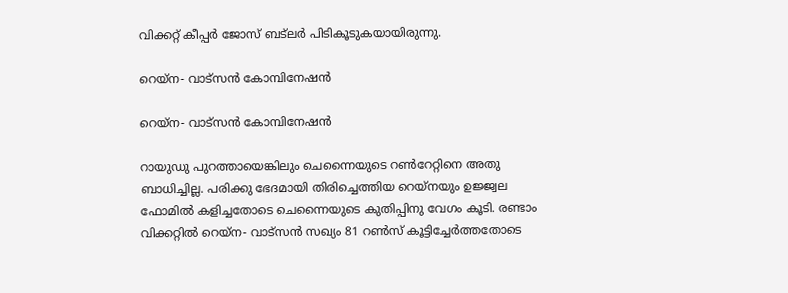വിക്കറ്റ് കീപ്പര്‍ ജോസ് ബട്‌ലര്‍ പിടികൂടുകയായിരുന്നു.

റെയ്‌ന- വാട്‌സന്‍ കോമ്പിനേഷന്‍

റെയ്‌ന- വാട്‌സന്‍ കോമ്പിനേഷന്‍

റായുഡു പുറത്തായെങ്കിലും ചെന്നൈയുടെ റണ്‍റേറ്റിനെ അതു ബാധിച്ചില്ല. പരിക്കു ഭേദമായി തിരിച്ചെത്തിയ റെയ്‌നയും ഉജ്ജ്വല ഫോമില്‍ കളിച്ചതോടെ ചെന്നൈയുടെ കുതിപ്പിനു വേഗം കൂടി. രണ്ടാം വിക്കറ്റില്‍ റെയ്‌ന- വാട്‌സന്‍ സഖ്യം 81 റണ്‍സ് കൂട്ടിച്ചേര്‍ത്തതോടെ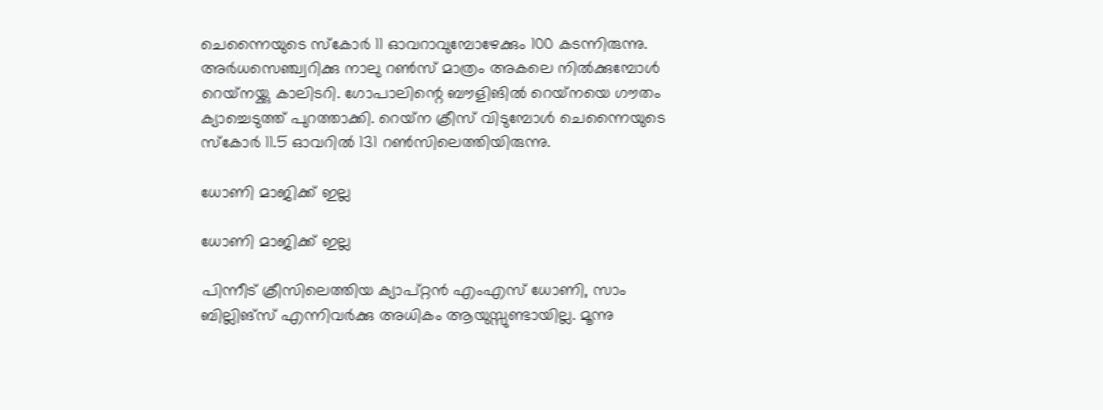ചെന്നൈയുടെ സ്‌കോര്‍ 11 ഓവറാവുമ്പോഴേക്കും 100 കടന്നിരുന്നു. അര്‍ധസെഞ്ച്വറിക്കു നാലു റണ്‍സ് മാത്രം അകലെ നില്‍ക്കുമ്പോള്‍ റെയ്‌നയ്ക്കു കാലിടറി. ഗോപാലിന്റെ ബൗളിങില്‍ റെയ്‌നയെ ഗൗതം ക്യാച്ചെടുത്ത് പുറത്താക്കി. റെയ്‌ന ക്രീസ് വിടുമ്പോള്‍ ചെന്നൈയുടെ സ്‌കോര്‍ 11.5 ഓവറില്‍ 131 റണ്‍സിലെത്തിയിരുന്നു.

ധോണി മാജിക്ക് ഇല്ല

ധോണി മാജിക്ക് ഇല്ല

പിന്നീട് ക്രീസിലെത്തിയ ക്യാപ്റ്റന്‍ എംഎസ് ധോണി, സാം ബില്ലിങ്‌സ് എന്നിവര്‍ക്കു അധികം ആയുസ്സുണ്ടായില്ല. മൂന്നു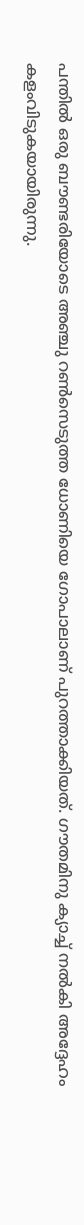പന്തില്‍ ഒരു ബൗണ്ടരിയോടെ അഞ്ചു റണ്‍സെടുത്ത ധോണിയെ ഗോപാലാണ് പുറത്താക്കിയത്. ഗൗതമിനു ക്യാച്ച് നല്‍കി അദ്ദേഹം കളംവിടുകയായിരുന്നു.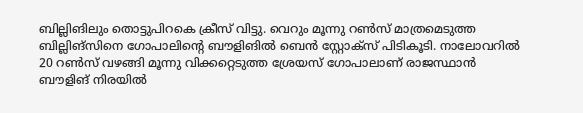ബില്ലിങിലും തൊട്ടുപിറകെ ക്രീസ് വിട്ടു. വെറും മൂന്നു റണ്‍സ് മാത്രമെടുത്ത ബില്ലിങ്‌സിനെ ഗോപാലിന്റെ ബൗളിങില്‍ ബെന്‍ സ്റ്റോക്‌സ് പിടികൂടി. നാലോവറില്‍ 20 റണ്‍സ് വഴങ്ങി മൂന്നു വിക്കറ്റെടുത്ത ശ്രേയസ് ഗോപാലാണ് രാജസ്ഥാന്‍ ബൗളിങ് നിരയില്‍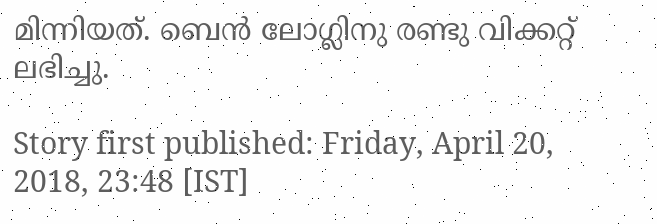മിന്നിയത്. ബെന്‍ ലോഗ്ലിനു രണ്ടു വിക്കറ്റ് ലഭിച്ചു.

Story first published: Friday, April 20, 2018, 23:48 [IST]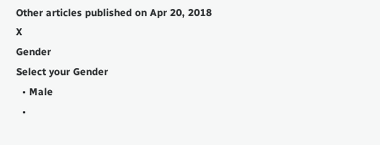Other articles published on Apr 20, 2018
X
Gender
Select your Gender
  • Male
  •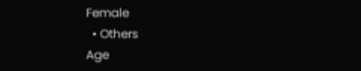Female
  • Others
Age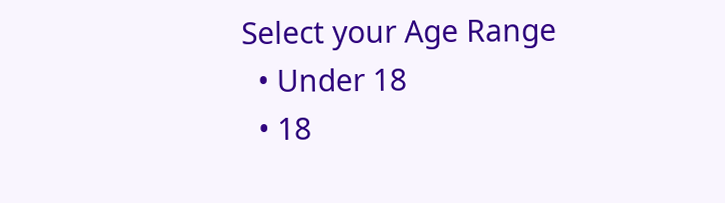Select your Age Range
  • Under 18
  • 18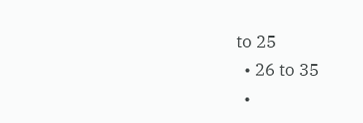to 25
  • 26 to 35
  •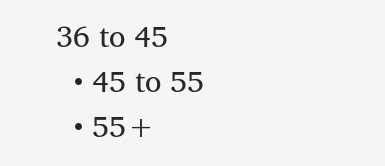36 to 45
  • 45 to 55
  • 55+